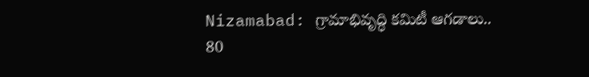Nizamabad: గ్రామాభివృద్ధి కమిటీ ఆగడాలు.. 80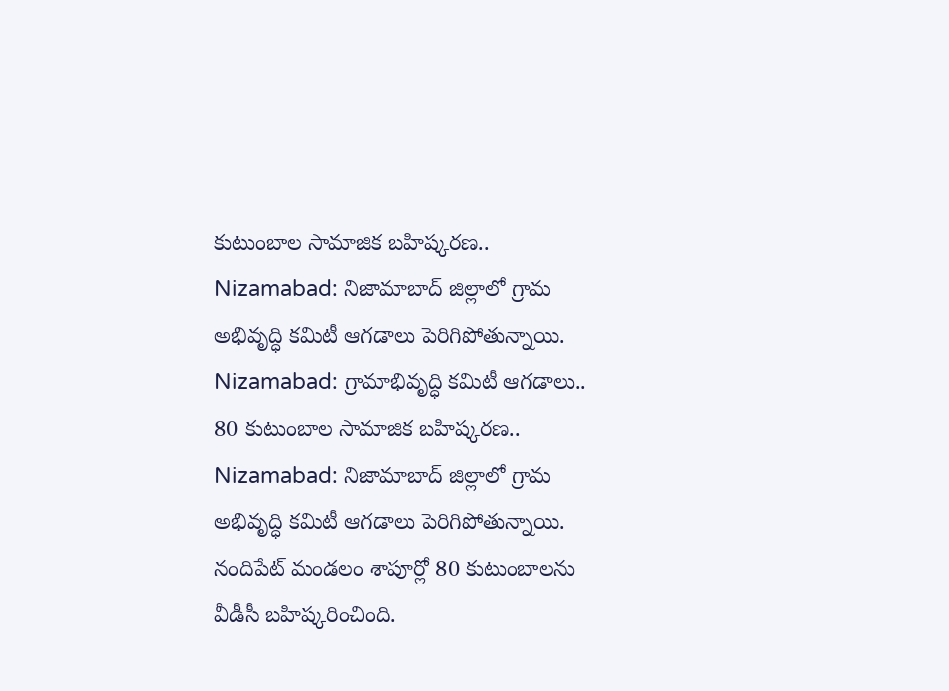కుటుంబాల సామాజిక బహిష్కరణ..
Nizamabad: నిజామాబాద్ జిల్లాలో గ్రామ అభివృద్ధి కమిటీ ఆగడాలు పెరిగిపోతున్నాయి.
Nizamabad: గ్రామాభివృద్ధి కమిటీ ఆగడాలు.. 80 కుటుంబాల సామాజిక బహిష్కరణ..
Nizamabad: నిజామాబాద్ జిల్లాలో గ్రామ అభివృద్ధి కమిటీ ఆగడాలు పెరిగిపోతున్నాయి. నందిపేట్ మండలం శాపూర్లో 80 కుటుంబాలను వీడీసీ బహిష్కరించింది.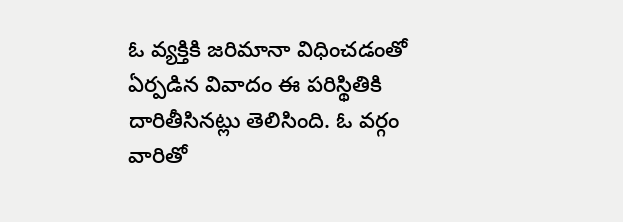ఓ వ్యక్తికి జరిమానా విధించడంతో ఏర్పడిన వివాదం ఈ పరిస్థితికి దారితీసినట్లు తెలిసింది. ఓ వర్గం వారితో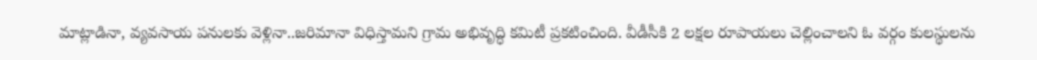మాట్లాడినా, వ్యవసాయ పనులకు వెళ్లినా..జరిమానా విధిస్తామని గ్రామ అభివృద్ధి కమిటీ ప్రకటించింది. వీడీసీకి 2 లక్షల రూపాయలు చెల్లించాలని ఓ వర్గం కులస్థులను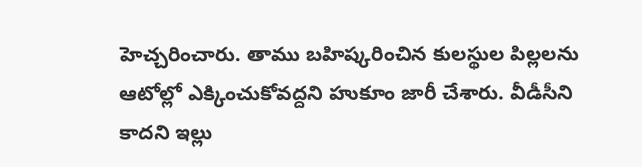హెచ్చరించారు. తాము బహిష్కరించిన కులస్థుల పిల్లలను ఆటోల్లో ఎక్కించుకోవద్దని హుకూం జారీ చేశారు. వీడీసీని కాదని ఇల్లు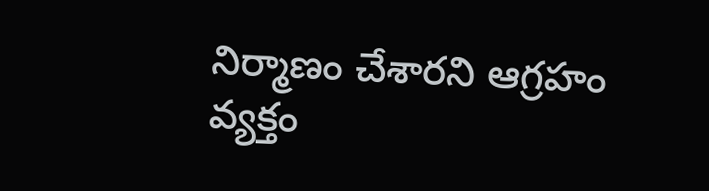నిర్మాణం చేశారని ఆగ్రహం వ్యక్తం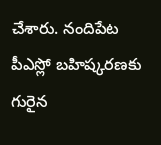చేశారు. నందిపేట పీఎస్లో బహిష్కరణకు గురైన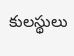కులస్థులు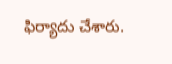ఫిర్యాదు చేశారు.